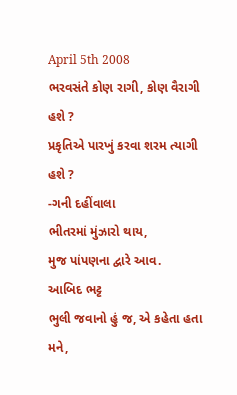April 5th 2008
ભરવસંતે કોણ રાગી, કોણ વૈરાગી હશે ?
પ્રકૃતિએ પારખું કરવા શરમ ત્યાગી હશે ?
-ગની દહીંવાલા
ભીતરમાં મુંઝારો થાય,
મુજ પાંપણના દ્વારે આવ.
આબિદ ભટ્ટ
ભુલી જવાનો હું જ, એ કહેતા હતા મને,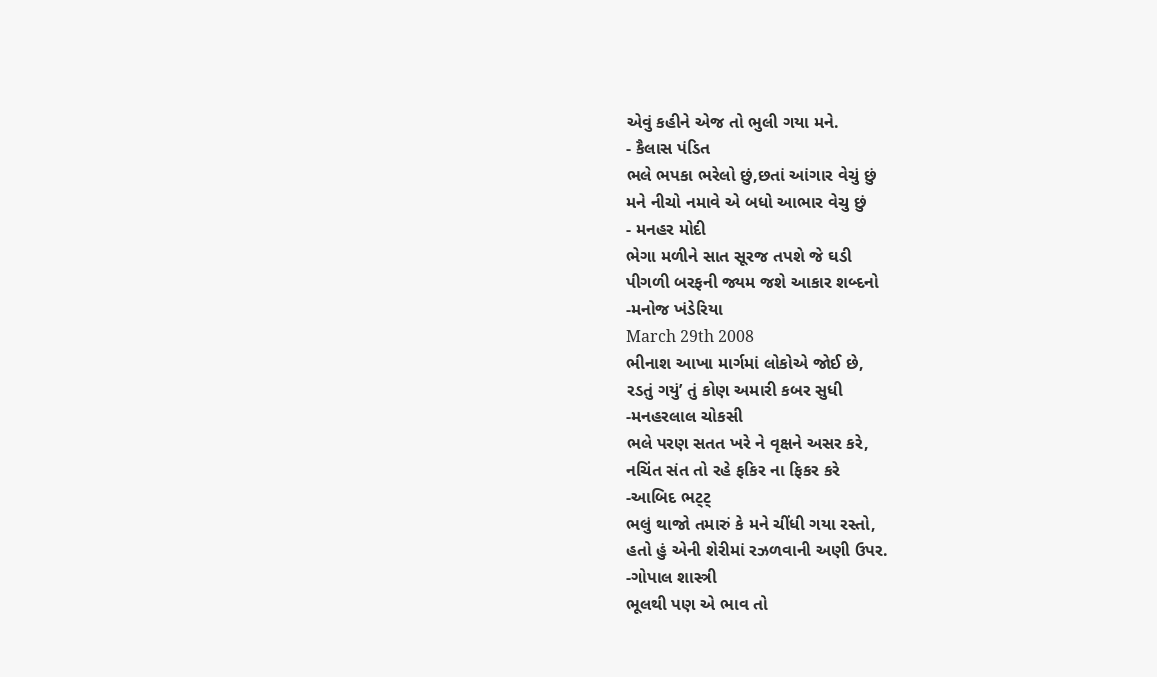એવું કહીને એજ તો ભુલી ગયા મને.
- કૈલાસ પંડિત
ભલે ભપકા ભરેલો છું,છતાં આંગાર વેચું છું
મને નીચો નમાવે એ બધો આભાર વેચુ છું
- મનહર મોદી
ભેગા મળીને સાત સૂરજ તપશે જે ઘડી
પીગળી બરફની જ્યમ જશે આકાર શબ્દનો
-મનોજ ખંડેરિયા
March 29th 2008
ભીનાશ આખા માર્ગમાં લોકોએ જોઈ છે,
રડતું ગયું’ તું કોણ અમારી કબર સુધી
-મનહરલાલ ચોકસી
ભલે પરણ સતત ખરે ને વૃક્ષને અસર કરે,
નચિંત સંત તો રહે ફકિર ના ફિકર કરે
-આબિદ ભટ્ટ્
ભલું થાજો તમારું કે મને ચીંધી ગયા રસ્તો,
હતો હું એની શેરીમાં રઝળવાની અણી ઉપર.
-ગોપાલ શાસ્ત્રી
ભૂલથી પણ એ ભાવ તો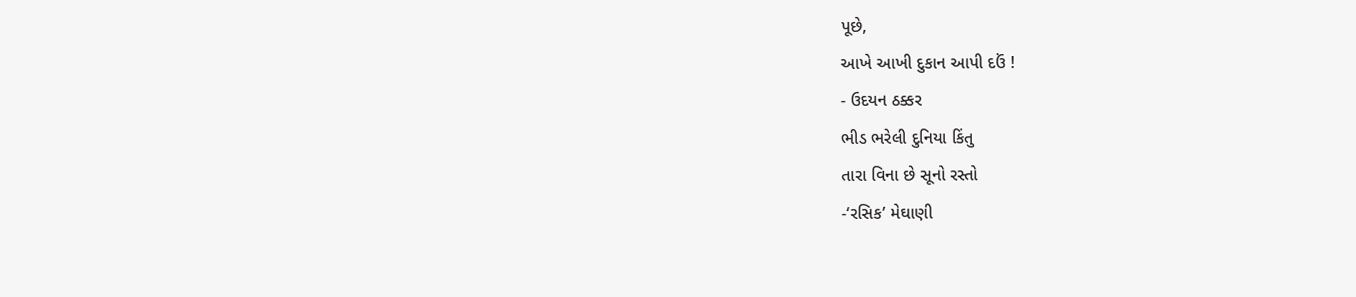પૂછે,
આખે આખી દુકાન આપી દઉં !
- ઉદયન ઠક્કર
ભીડ ભરેલી દુનિયા કિંતુ
તારા વિના છે સૂનો રસ્તો
-‘રસિક’ મેઘાણી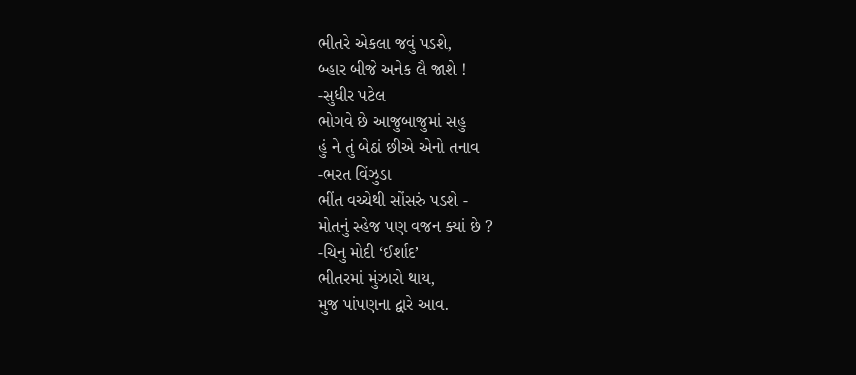ભીતરે એકલા જવું પડશે,
બ્હાર બીજે અનેક લૈ જાશે !
-સુધીર પટેલ
ભોગવે છે આજુબાજુમાં સહુ
હું ને તું બેઠાં છીએ એનો તનાવ
-ભરત વિંઝુડા
ભીંત વચ્ચેથી સોંસરું પડશે -
મોતનું સ્હેજ પણ વજન ક્યાં છે ?
-ચિનુ મોદી ‘ઈર્શાદ’
ભીતરમાં મુંઝારો થાય,
મુજ પાંપણના દ્વારે આવ.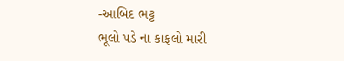-આબિદ ભટ્ટ
ભૂલો પડે ના કાફલો મારી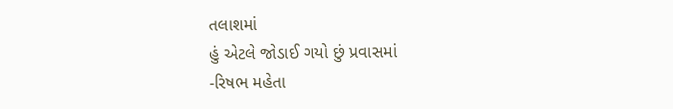તલાશમાં
હું એટલે જોડાઈ ગયો છું પ્રવાસમાં
-રિષભ મહેતા